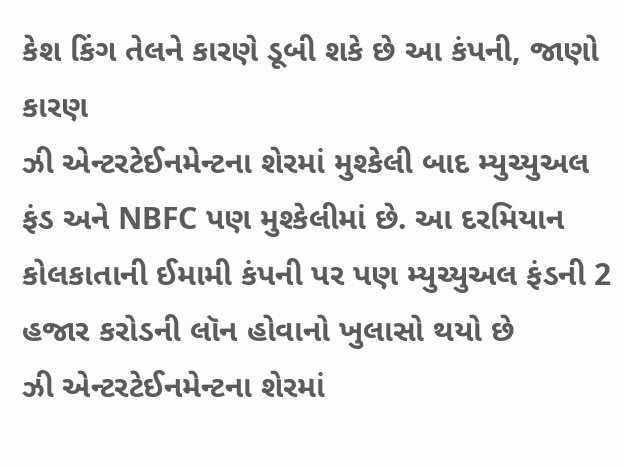કેશ કિંગ તેલને કારણે ડૂબી શકે છે આ કંપની, જાણો કારણ
ઝી એન્ટરટેઈનમેન્ટના શેરમાં મુશ્કેલી બાદ મ્યુચ્યુઅલ ફંડ અને NBFC પણ મુશ્કેલીમાં છે. આ દરમિયાન કોલકાતાની ઈમામી કંપની પર પણ મ્યુચ્યુઅલ ફંડની 2 હજાર કરોડની લૉન હોવાનો ખુલાસો થયો છે
ઝી એન્ટરટેઈનમેન્ટના શેરમાં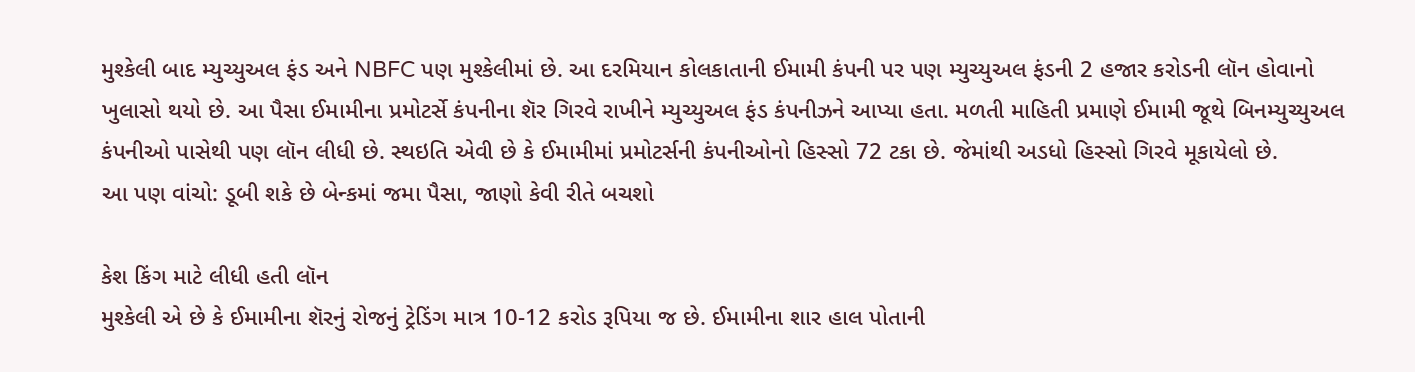મુશ્કેલી બાદ મ્યુચ્યુઅલ ફંડ અને NBFC પણ મુશ્કેલીમાં છે. આ દરમિયાન કોલકાતાની ઈમામી કંપની પર પણ મ્યુચ્યુઅલ ફંડની 2 હજાર કરોડની લૉન હોવાનો ખુલાસો થયો છે. આ પૈસા ઈમામીના પ્રમોટર્સે કંપનીના શૅર ગિરવે રાખીને મ્યુચ્યુઅલ ફંડ કંપનીઝને આપ્યા હતા. મળતી માહિતી પ્રમાણે ઈમામી જૂથે બિનમ્યુચ્યુઅલ કંપનીઓ પાસેથી પણ લૉન લીધી છે. સ્થઇતિ એવી છે કે ઈમામીમાં પ્રમોટર્સની કંપનીઓનો હિસ્સો 72 ટકા છે. જેમાંથી અડધો હિસ્સો ગિરવે મૂકાયેલો છે.
આ પણ વાંચો: ડૂબી શકે છે બેન્કમાં જમા પૈસા, જાણો કેવી રીતે બચશો

કેશ કિંગ માટે લીધી હતી લૉન
મુશ્કેલી એ છે કે ઈમામીના શૅરનું રોજનું ટ્રેડિંગ માત્ર 10-12 કરોડ રૂપિયા જ છે. ઈમામીના શાર હાલ પોતાની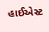હાઈએસ્ટ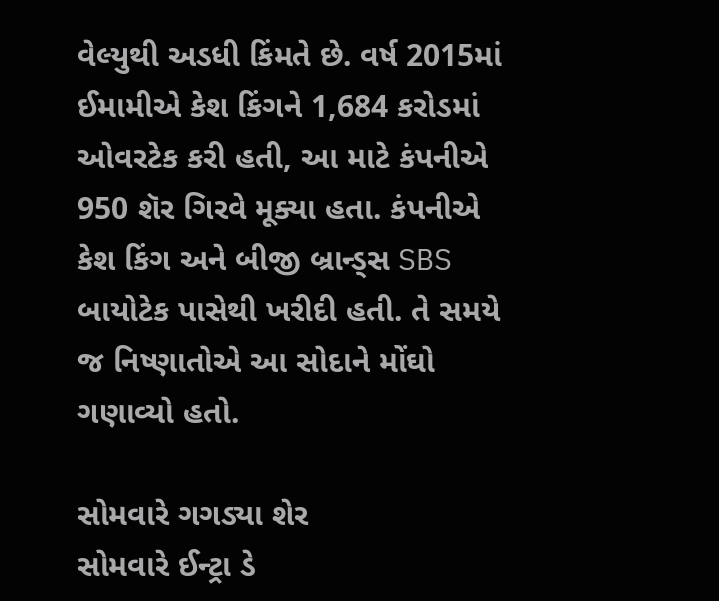વેલ્યુથી અડધી કિંમતે છે. વર્ષ 2015માં ઈમામીએ કેશ કિંગને 1,684 કરોડમાં ઓવરટેક કરી હતી, આ માટે કંપનીએ 950 શૅર ગિરવે મૂક્યા હતા. કંપનીએ કેશ કિંગ અને બીજી બ્રાન્ડ્સ SBS બાયોટેક પાસેથી ખરીદી હતી. તે સમયે જ નિષ્ણાતોએ આ સોદાને મોંઘો ગણાવ્યો હતો.

સોમવારે ગગડ્યા શેર
સોમવારે ઈન્ટ્રા ડે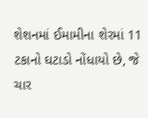શેશનમાં ઈમામીના શેરમાં 11 ટકાનો ઘટાડો નોંધાયો છે, જે ચાર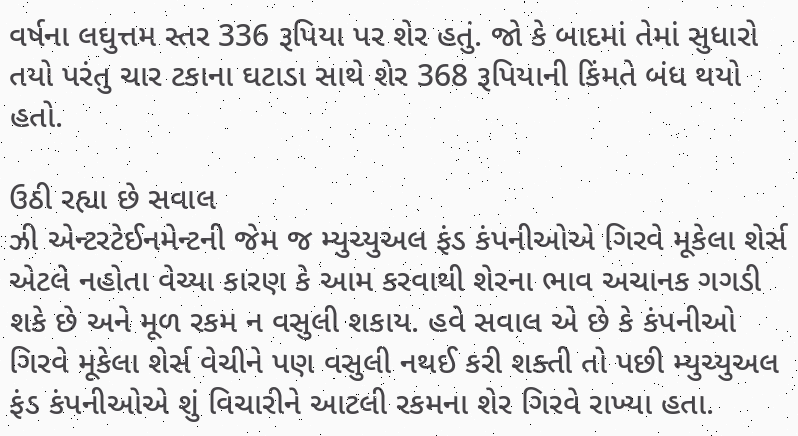વર્ષના લઘુત્તમ સ્તર 336 રૂપિયા પર શેર હતું. જો કે બાદમાં તેમાં સુધારો તયો પરંતુ ચાર ટકાના ઘટાડા સાથે શેર 368 રૂપિયાની કિંમતે બંધ થયો હતો.

ઉઠી રહ્યા છે સવાલ
ઝી એન્ટરટેઈનમેન્ટની જેમ જ મ્યુચ્યુઅલ ફંડ કંપનીઓએ ગિરવે મૂકેલા શેર્સ એટલે નહોતા વેચ્યા કારણ કે આમ કરવાથી શેરના ભાવ અચાનક ગગડી શકે છે અને મૂળ રકમ ન વસુલી શકાય. હવે સવાલ એ છે કે કંપનીઓ ગિરવે મૂકેલા શેર્સ વેચીને પણ વસુલી નથઈ કરી શક્તી તો પછી મ્યુચ્યુઅલ ફંડ કંપનીઓએ શું વિચારીને આટલી રકમના શેર ગિરવે રાખ્યા હતા.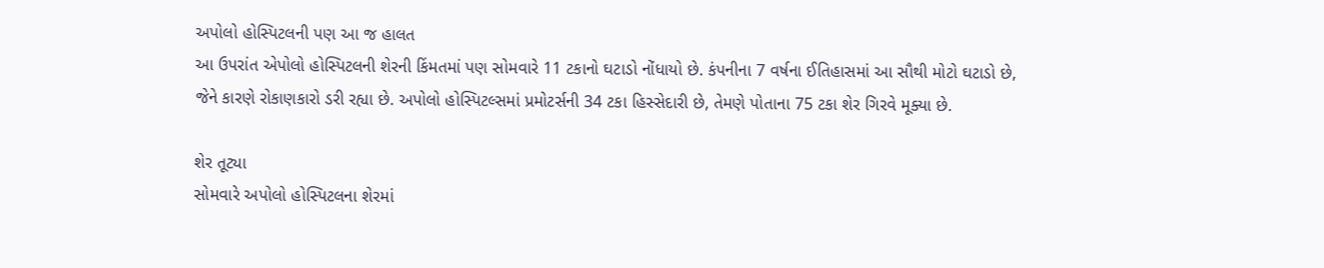અપોલો હોસ્પિટલની પણ આ જ હાલત
આ ઉપરાંત એપોલો હોસ્પિટલની શેરની કિંમતમાં પણ સોમવારે 11 ટકાનો ઘટાડો નોંધાયો છે. કંપનીના 7 વર્ષના ઈતિહાસમાં આ સૌથી મોટો ઘટાડો છે, જેને કારણે રોકાણકારો ડરી રહ્યા છે. અપોલો હોસ્પિટલ્સમાં પ્રમોટર્સની 34 ટકા હિસ્સેદારી છે, તેમણે પોતાના 75 ટકા શેર ગિરવે મૂક્યા છે.

શેર તૂટ્યા
સોમવારે અપોલો હોસ્પિટલના શેરમાં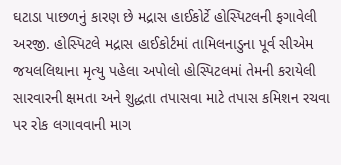ઘટાડા પાછળનું કારણ છે મદ્રાસ હાઈકોર્ટે હોસ્પિટલની ફગાવેલી અરજી. હોસ્પિટલે મદ્રાસ હાઈકોર્ટમાં તામિલનાડુના પૂર્વ સીએમ જયલલિથાના મૃત્યુ પહેલા અપોલો હોસ્પિટલમાં તેમની કરાયેલી સારવારની ક્ષમતા અને શુદ્ધતા તપાસવા માટે તપાસ કમિશન રચવા પર રોક લગાવવાની માગ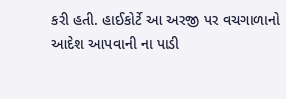કરી હતી. હાઈકોર્ટે આ અરજી પર વચગાળાનો આદેશ આપવાની ના પાડી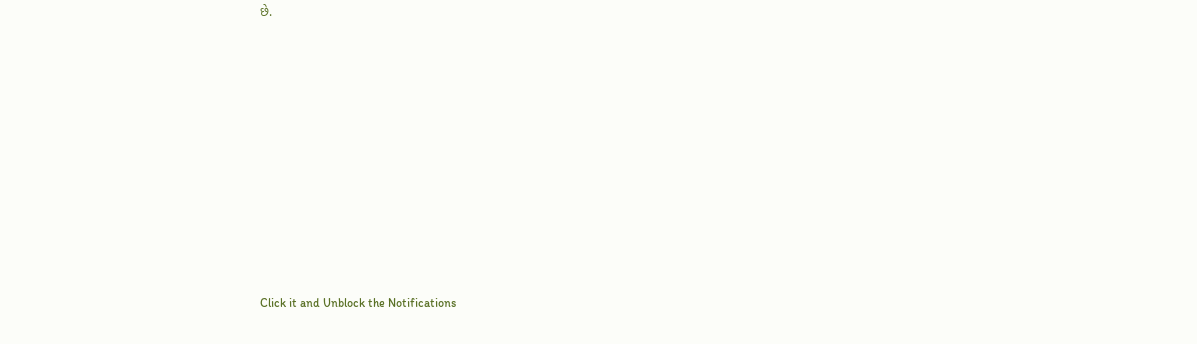છે.












Click it and Unblock the Notifications